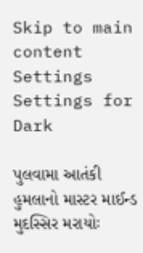Skip to main content
Settings Settings for Dark

પુલવામા આતંકી હુમલાનો માસ્ટર માઈન્ડ મુદસ્સિર મરાયોઃ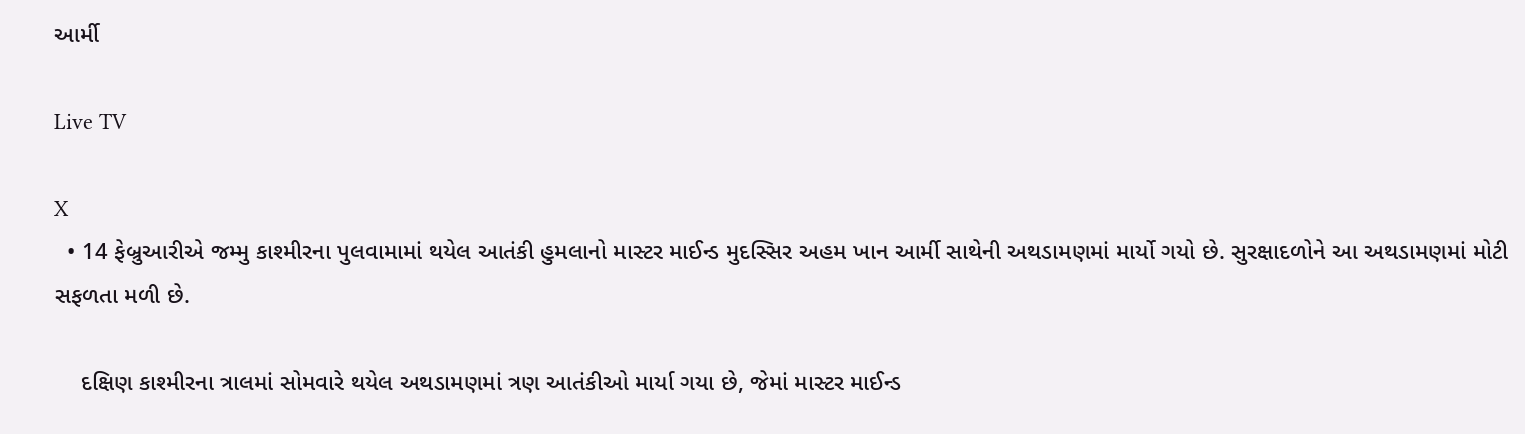આર્મી

Live TV

X
  • 14 ફેબ્રુઆરીએ જમ્મુ કાશ્મીરના પુલવામામાં થયેલ આતંકી હુમલાનો માસ્ટર માઈન્ડ મુદસ્સિર અહમ ખાન આર્મી સાથેની અથડામણમાં માર્યો ગયો છે. સુરક્ષાદળોને આ અથડામણમાં મોટી સફળતા મળી છે.

    દક્ષિણ કાશ્મીરના ત્રાલમાં સોમવારે થયેલ અથડામણમાં ત્રણ આતંકીઓ માર્યા ગયા છે, જેમાં માસ્ટર માઈન્ડ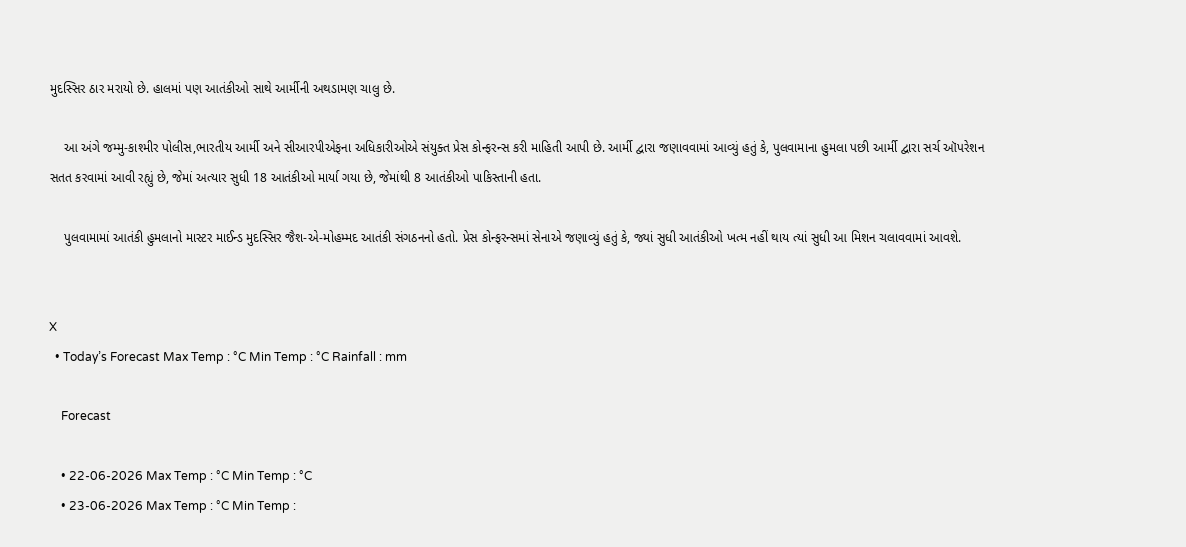મુદસ્સિર ઠાર મરાયો છે. હાલમાં પણ આતંકીઓ સાથે આર્મીની અથડામણ ચાલુ છે.

    આ અંગે જમ્મુ-કાશ્મીર પોલીસ,ભારતીય આર્મી અને સીઆરપીએફના અધિકારીઓએ સંયુક્ત પ્રેસ કોન્ફરન્સ કરી માહિતી આપી છે. આર્મી દ્વારા જણાવવામાં આવ્યું હતું કે, પુલવામાના હુમલા પછી આર્મી દ્વારા સર્ચ ઑપરેશન સતત કરવામાં આવી રહ્યું છે, જેમાં અત્યાર સુધી 18 આતંકીઓ માર્યા ગયા છે, જેમાંથી 8 આતંકીઓ પાકિસ્તાની હતા.

    પુલવામામાં આતંકી હુમલાનો માસ્ટર માઈન્ડ મુદસ્સિર જૈશ-એ-મોહમ્મદ આતંકી સંગઠનનો હતો. પ્રેસ કોન્ફરન્સમાં સેનાએ જણાવ્યું હતું કે, જ્યાં સુધી આતંકીઓ ખત્મ નહીં થાય ત્યાં સુધી આ મિશન ચલાવવામાં આવશે.


X
  • Today’s Forecast Max Temp : °C Min Temp : °C Rainfall : mm

    Forecast

    • 22-06-2026 Max Temp : °C Min Temp : °C
    • 23-06-2026 Max Temp : °C Min Temp :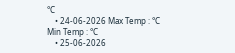°C
    • 24-06-2026 Max Temp : °C Min Temp : °C
    • 25-06-2026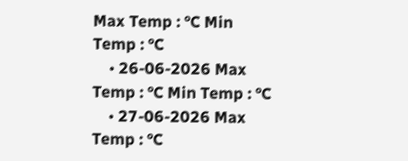Max Temp : °C Min Temp : °C
    • 26-06-2026 Max Temp : °C Min Temp : °C
    • 27-06-2026 Max Temp : °C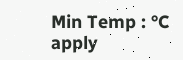Min Temp : °C
apply